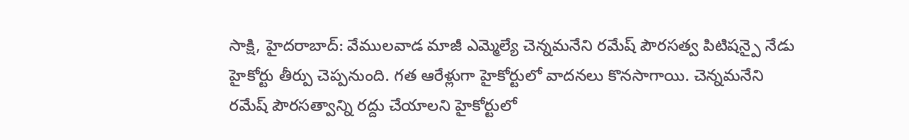సాక్షి, హైదరాబాద్: వేములవాడ మాజీ ఎమ్మెల్యే చెన్నమనేని రమేష్ పౌరసత్వ పిటిషన్పై నేడు హైకోర్టు తీర్పు చెప్పనుంది. గత ఆరేళ్లుగా హైకోర్టులో వాదనలు కొనసాగాయి. చెన్నమనేని రమేష్ పౌరసత్వాన్ని రద్దు చేయాలని హైకోర్టులో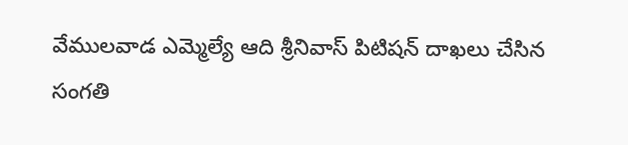వేములవాడ ఎమ్మెల్యే ఆది శ్రీనివాస్ పిటిషన్ దాఖలు చేసిన సంగతి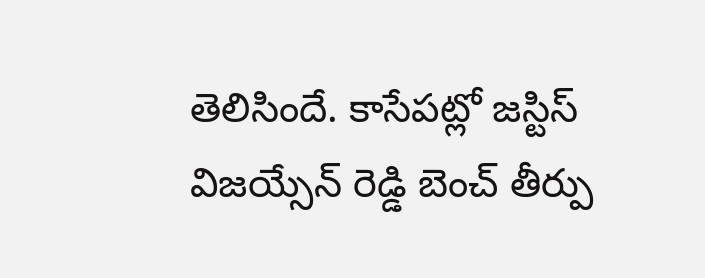తెలిసిందే. కాసేపట్లో జస్టిస్ విజయ్సేన్ రెడ్డి బెంచ్ తీర్పు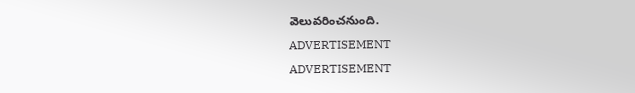వెలువరించనుంది.
ADVERTISEMENT
ADVERTISEMENT